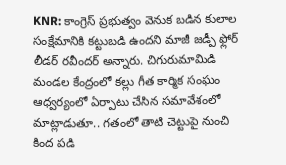KNR: కాంగ్రెస్ ప్రభుత్వం వెనుక బడిన కులాల సంక్షేమానికి కట్టుబడి ఉందని మాజీ జడ్పీ ఫ్లోర్ లీడర్ రవీందర్ అన్నారు. చిగురుమామిడి మండల కేంద్రంలో కల్లు గీత కార్మిక సంఘం ఆధ్వర్యంలో ఏర్పాటు చేసిన సమావేశంలో మాట్లాడుతూ.. గతంలో తాటి చెట్టుపై నుంచి కింద పడి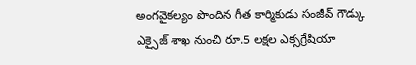అంగవైకల్యం పొందిన గీత కార్మికుడు సంజీవ్ గౌడ్కు ఎక్సైజ్ శాఖ నుంచి రూ.5 లక్షల ఎక్సగ్రేషియా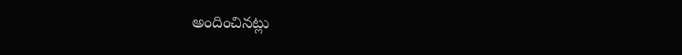అందించినట్లు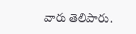వారు తెలిపారు.